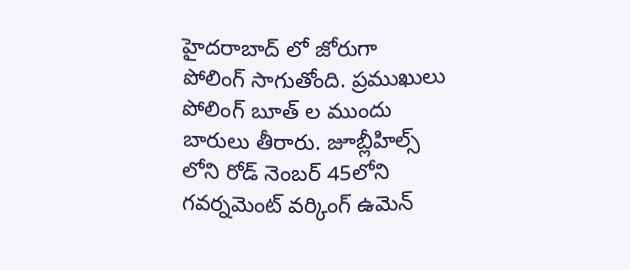హైదరాబాద్ లో జోరుగా పోలింగ్ సాగుతోంది. ప్రముఖులు పోలింగ్ బూత్ ల ముందు బారులు తీరారు. జూబ్లీహిల్స్ లోని రోడ్ నెంబర్ 45లోని గవర్నమెంట్ వర్కింగ్ ఉమెన్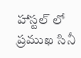హాస్టల్ లో ప్రముఖ సినీ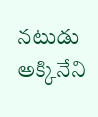నటుడు అక్కినేని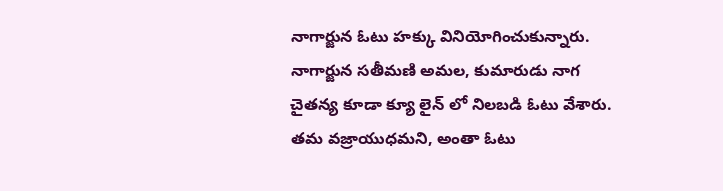నాగార్జున ఓటు హక్కు వినియోగించుకున్నారు. నాగార్జున సతీమణి అమల, కుమారుడు నాగ చైతన్య కూడా క్యూ లైన్ లో నిలబడి ఓటు వేశారు. తమ వజ్రాయుధమని, అంతా ఓటు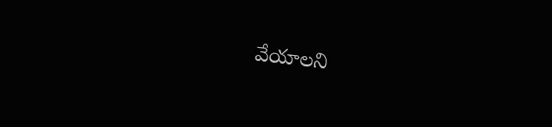వేయాలని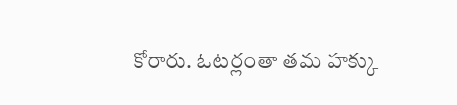కోరారు. ఓటర్లంతా తమ హక్కు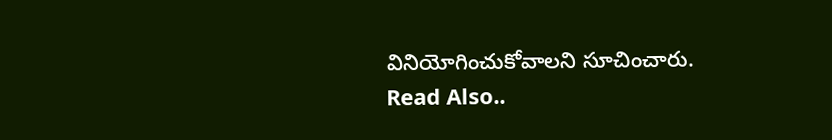వినియోగించుకోవాలని సూచించారు.
Read Also..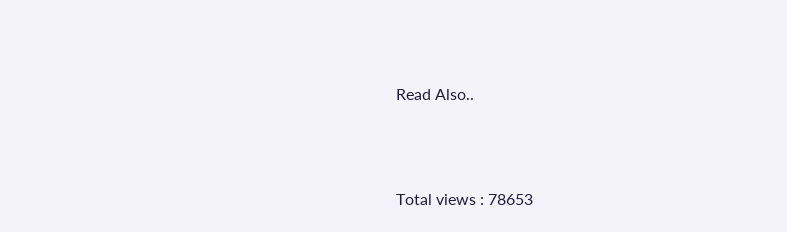Read Also..





Total views : 78653